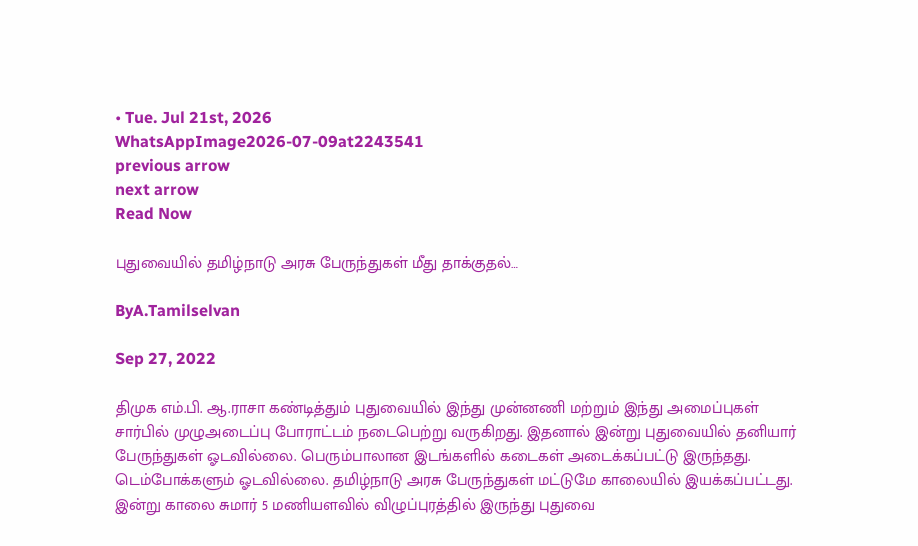• Tue. Jul 21st, 2026
WhatsAppImage2026-07-09at2243541
previous arrow
next arrow
Read Now

புதுவையில் தமிழ்நாடு அரசு பேருந்துகள் மீது தாக்குதல்…

ByA.Tamilselvan

Sep 27, 2022

திமுக எம்.பி. ஆ.ராசா கண்டித்தும் புதுவையில் இந்து முன்னணி மற்றும் இந்து அமைப்புகள் சார்பில் முழுஅடைப்பு போராட்டம் நடைபெற்று வருகிறது. இதனால் இன்று புதுவையில் தனியார் பேருந்துகள் ஓடவில்லை. பெரும்பாலான இடங்களில் கடைகள் அடைக்கப்பட்டு இருந்தது. டெம்போக்களும் ஓடவில்லை. தமிழ்நாடு அரசு பேருந்துகள் மட்டுமே காலையில் இயக்கப்பட்டது. இன்று காலை சுமார் 5 மணியளவில் விழுப்புரத்தில் இருந்து புதுவை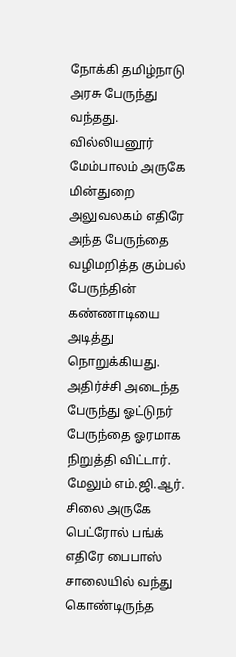நோக்கி தமிழ்நாடு அரசு பேருந்து வந்தது. வில்லியனூர் மேம்பாலம் அருகே மின்துறை அலுவலகம் எதிரே அந்த பேருந்தை வழிமறித்த கும்பல் பேருந்தின் கண்ணாடியை அடித்து நொறுக்கியது. அதிர்ச்சி அடைந்த பேருந்து ஓட்டுநர் பேருந்தை ஓரமாக நிறுத்தி விட்டார்.
மேலும் எம்.ஜி.ஆர். சிலை அருகே பெட்ரோல் பங்க் எதிரே பைபாஸ் சாலையில் வந்து கொண்டிருந்த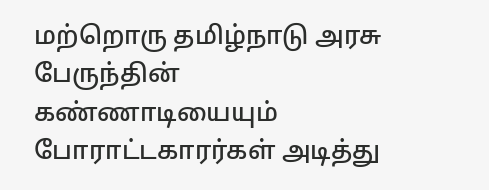மற்றொரு தமிழ்நாடு அரசு பேருந்தின் கண்ணாடியையும் போராட்டகாரர்கள் அடித்து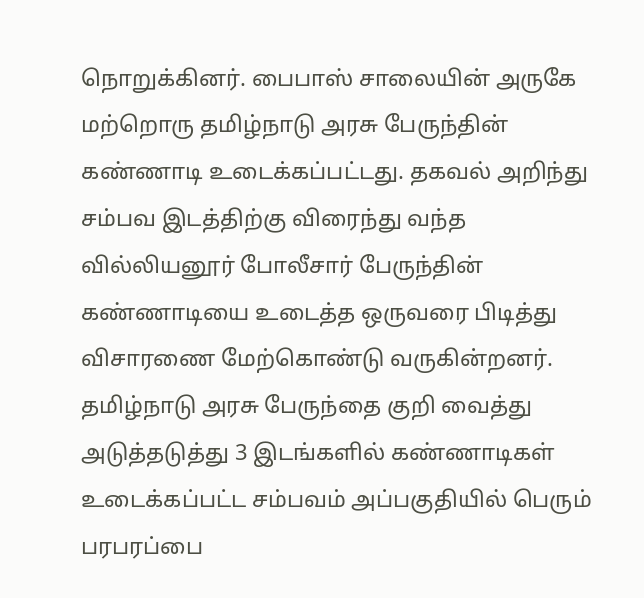நொறுக்கினர். பைபாஸ் சாலையின் அருகே மற்றொரு தமிழ்நாடு அரசு பேருந்தின் கண்ணாடி உடைக்கப்பட்டது. தகவல் அறிந்து சம்பவ இடத்திற்கு விரைந்து வந்த வில்லியனூர் போலீசார் பேருந்தின் கண்ணாடியை உடைத்த ஒருவரை பிடித்து விசாரணை மேற்கொண்டு வருகின்றனர். தமிழ்நாடு அரசு பேருந்தை குறி வைத்து அடுத்தடுத்து 3 இடங்களில் கண்ணாடிகள் உடைக்கப்பட்ட சம்பவம் அப்பகுதியில் பெரும் பரபரப்பை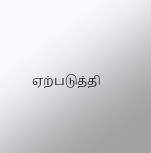ஏற்படுத்தி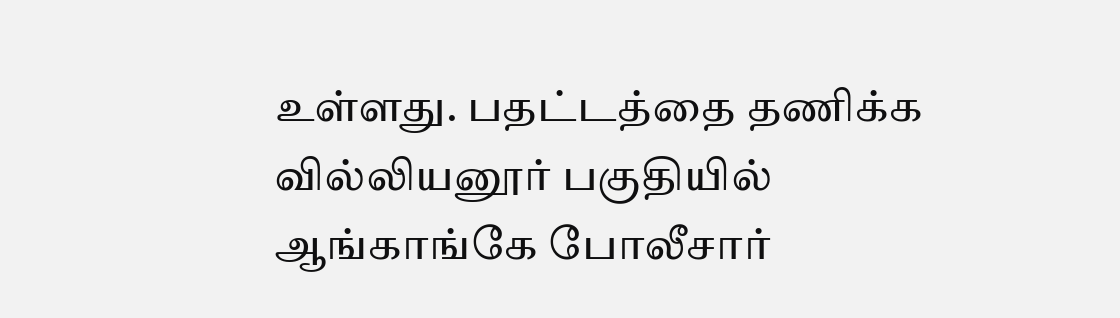உள்ளது. பதட்டத்தை தணிக்க வில்லியனூர் பகுதியில் ஆங்காங்கே போலீசார்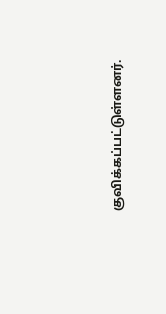குவிக்கப்பட்டுள்ளனர்.